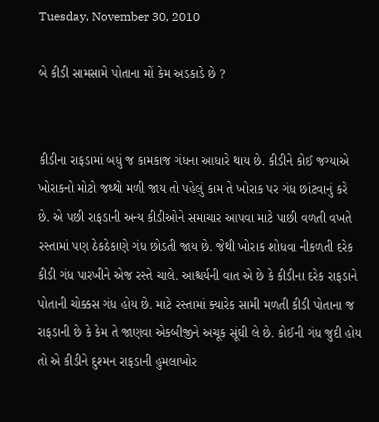Tuesday, November 30, 2010

બે કીડી સામસામે પોતાના મોં કેમ અડકાડે છે ?


કીડીના રાફડામાં બધું જ કામકાજ ગંધના આધારે થાય છે. કીડીને કોઈ જગ્યાએ ખોરાકનો મોટો જથ્થો મળી જાય તો પહેલું કામ તે ખોરાક પર ગંધ છાંટવાનું કરે છે. એ પછી રાફડાની અન્ય કીડીઓને સમાચાર આપવા માટે પાછી વળતી વખતે રસ્તામાં પણ ઠેકઠેકાણે ગંધ છોડતી જાય છે. જેથી ખોરાક શોધવા નીકળતી દરેક કીડી ગંધ પારખીને એજ રસ્તે ચાલે. આશ્ચર્યની વાત એ છે કે કીડીના દરેક રાફડાને પોતાની ચોક્કસ ગંધ હોય છે. માટે રસ્તામાં ક્યારેક સામી મળતી કીડી પોતાના જ રાફડાની છે કે કેમ તે જાણવા એકબીજીને અચૂક સૂંઘી લે છે. કોઈની ગંધ જુદી હોય તો એ કીડીને દુશ્મન રાફડાની હુમલાખોર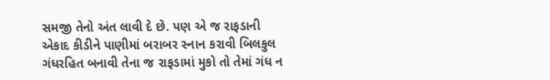સમજી તેનો અંત લાવી દે છે. પણ એ જ રાફડાની એકાદ કીડીને પાણીમાં બરાબર સ્નાન કરાવી બિલકુલ ગંધરહિત બનાવી તેના જ રાફડામાં મુકો તો તેમાં ગંધ ન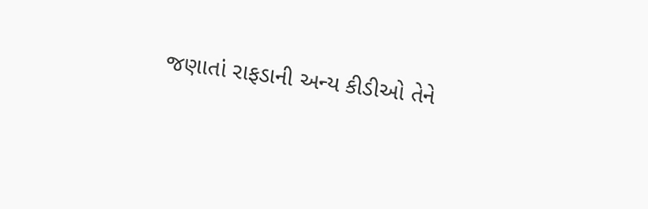જણાતાં રાફડાની અન્ય કીડીઓ તેને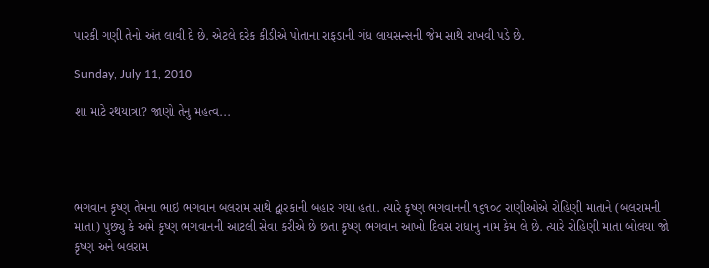પારકી ગણી તેનો અંત લાવી દે છે. એટલે દરેક કીડીએ પોતાના રાફડાની ગંધ લાયસન્સની જેમ સાથે રાખવી પડે છે.

Sunday, July 11, 2010

શા માટે રથયાત્રા? જાણો તેનુ મહત્વ...




ભગવાન કૃષ્ણ તેમના ભાઇ ભગવાન બલરામ સાથે દ્વારકાની બહાર ગયા હતા. ત્યારે કૃષ્ણ ભગવાનની ૧૬૧૦૮ રાણીઓએ રોહિણી માતાને (બલરામની માતા) પુછ્યુ કે અમે કૃષ્ણ ભગવાનની આટલી સેવા કરીએ છે છતા કૃષ્ણ ભગવાન આખો દિવસ રાધાનુ નામ કેમ લે છે. ત્યારે રોહિણી માતા બોલયા જો કૃષ્ણ અને બલરામ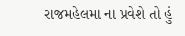રાજમહેલમા ના પ્રવેશે તો હું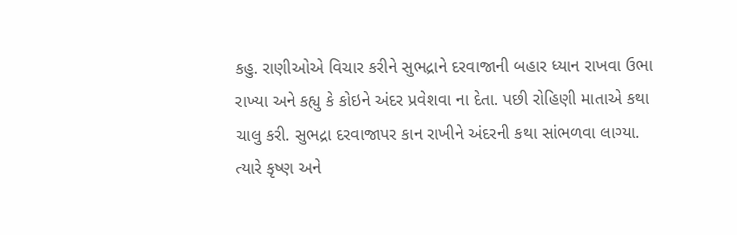કહુ. રાણીઓએ વિચાર કરીને સુભદ્રાને દરવાજાની બહાર ધ્યાન રાખવા ઉભા રાખ્યા અને કહ્યુ કે કોઇને અંદર પ્રવેશવા ના દેતા. પછી રોહિણી માતાએ કથા ચાલુ કરી. સુભદ્રા દરવાજાપર કાન રાખીને અંદરની કથા સાંભળવા લાગ્યા. ત્યારે કૃષ્ણ અને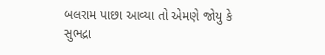બલરામ પાછા આવ્યા તો એમણે જોયુ કે સુભદ્રા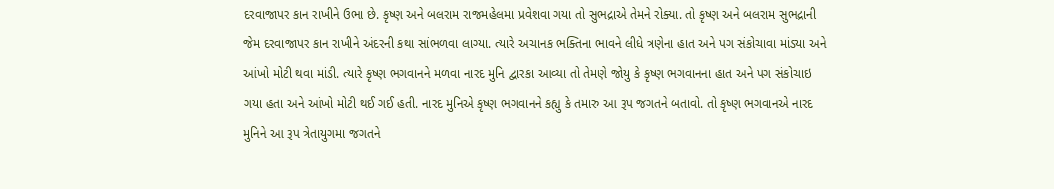દરવાજાપર કાન રાખીને ઉભા છે. કૃષ્ણ અને બલરામ રાજમહેલમા પ્રવેશવા ગયા તો સુભદ્રાએ તેમને રોક્યા. તો કૃષ્ણ અને બલરામ સુભદ્રાની જેમ દરવાજાપર કાન રાખીને અંદરની કથા સાંભળવા લાગ્યા. ત્યારે અચાનક ભક્તિના ભાવને લીધે ત્રણેના હાત અને પગ સંકોચાવા માંડ્યા અને આંખો મોટી થવા માંડી. ત્યારે કૃષ્ણ ભગવાનને મળવા નારદ મુનિ દ્વારકા આવ્યા તો તેમણે જોયુ કે કૃષ્ણ ભગવાનના હાત અને પગ સંકોચાઇ ગયા હતા અને આંખો મોટી થઈ ગઈ હતી. નારદ મુનિએ કૃષ્ણ ભગવાનને કહ્યુ કે તમારુ આ રૂપ જગતને બતાવો. તો કૃષ્ણ ભગવાનએ નારદ મુનિને આ રૂપ ત્રેતાયુગમા જગતને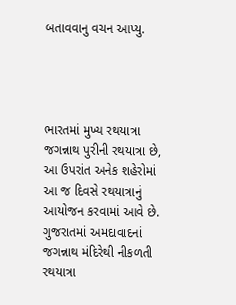બતાવવાનુ વચન આપ્યુ.




ભારતમાં મુખ્ય રથયાત્રા જગન્નાથ પુરીની રથયાત્રા છે, આ ઉપરાંત અનેક શહેરોમાં આ જ દિવસે રથયાત્રાનું આયોજન કરવામાં આવે છે. ગુજરાતમાં અમદાવાદનાં જગન્નાથ મંદિરેથી નીકળતી રથયાત્રા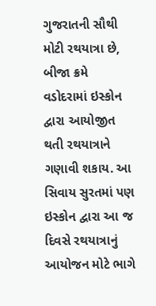ગુજરાતની સૌથી મોટી રથયાત્રા છે, બીજા ક્રમે વડોદરામાં ઇસ્કોન દ્વારા આયોજીત થતી રથયાત્રાને ગણાવી શકાય. આ સિવાય સુરતમાં પણ ઇસ્કોન દ્વારા આ જ દિવસે રથયાત્રાનું આયોજન મોટે ભાગે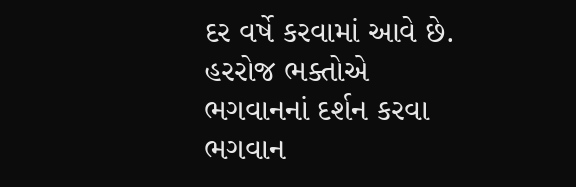દર વર્ષે કરવામાં આવે છે. હરરોજ ભક્તોએ ભગવાનનાં દર્શન કરવા ભગવાન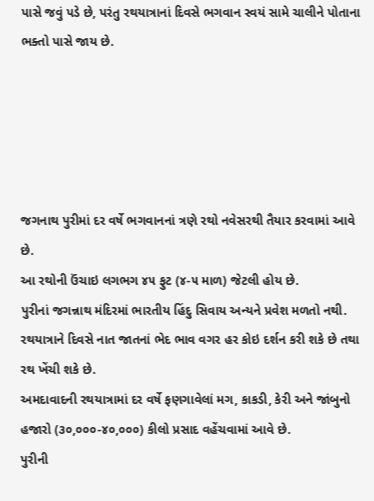પાસે જવું પડે છે, પરંતુ રથયાત્રાનાં દિવસે ભગવાન સ્વયં સામે ચાલીને પોતાના ભક્તો પાસે જાય છે.





જગનાથ પુરીમાં દર વર્ષે ભગવાનનાં ત્રણે રથો નવેસરથી તૈયાર કરવામાં આવે છે.
આ રથોની ઉંચાઇ લગભગ ૪૫ ફુટ (૪-૫ માળ) જેટલી હોય છે.
પુરીનાં જગન્નાથ મંદિરમાં ભારતીય હિંદુ સિવાય અન્યને પ્રવેશ મળતો નથી.
રથયાત્રાને દિવસે નાત જાતનાં ભેદ ભાવ વગર હર કોઇ દર્શન કરી શકે છે તથા રથ ખેંચી શકે છે.
અમદાવાદની રથયાત્રામાં દર વર્ષે ફણગાવેલાં મગ, કાકડી, કેરી અને જાંબુનો હજારો (૩૦,૦૦૦-૪૦,૦૦૦) કીલો પ્રસાદ વહેંચવામાં આવે છે.
પુરીની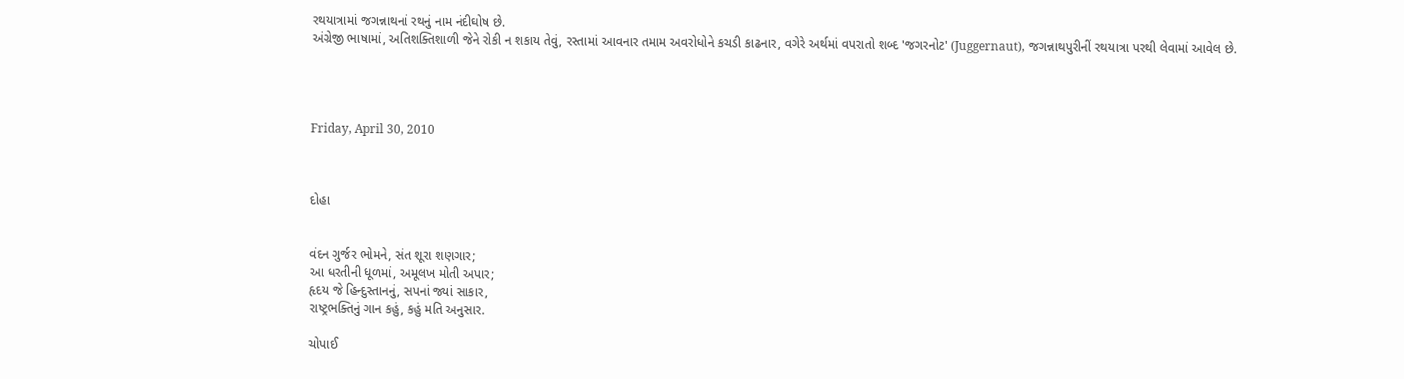રથયાત્રામાં જગન્નાથનાં રથનું નામ નંદીઘોષ છે.
અંગ્રેજી ભાષામાં, અતિશક્તિશાળી જેને રોકી ન શકાય તેવું, રસ્તામાં આવનાર તમામ અવરોધોને કચડી કાઢનાર, વગેરે અર્થમાં વપરાતો શબ્દ 'જગરનોટ' (Juggernaut), જગન્નાથપુરીનીં રથયાત્રા પરથી લેવામાં આવેલ છે.




Friday, April 30, 2010



દોહા


વંદન ગુર્જર ભોમને, સંત શૂરા શણગાર;
આ ધરતીની ધૂળમાં, અમૂલખ મોતી અપાર;
હૃદય જે હિન્દુસ્તાનનું, સપનાં જ્યાં સાકાર,
રાષ્ટ્રભક્તિનું ગાન કહું, કહું મતિ અનુસાર.

ચોપાઈ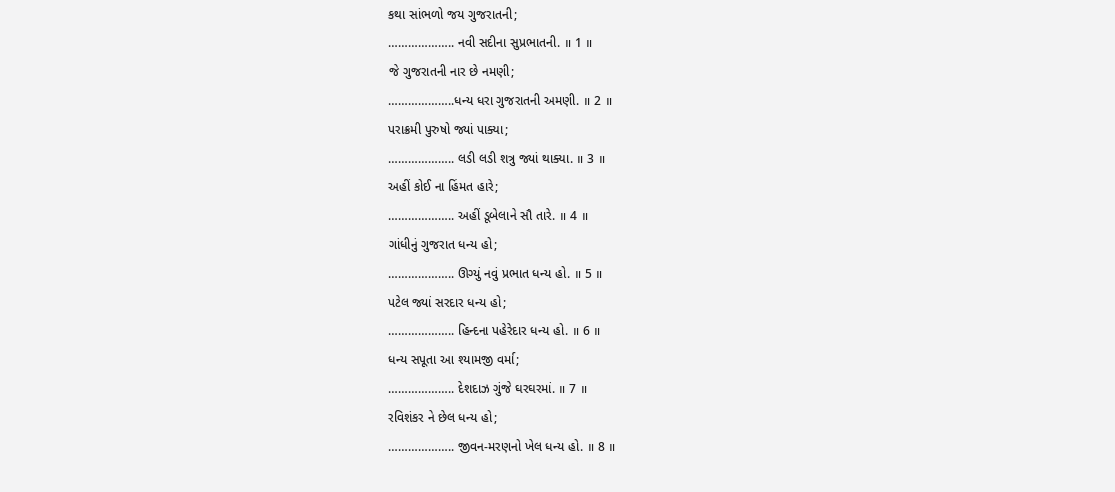કથા સાંભળો જય ગુજરાતની;
……………….. નવી સદીના સુપ્રભાતની. ॥ 1 ॥
જે ગુજરાતની નાર છે નમણી;
………………..ધન્ય ધરા ગુજરાતની અમણી. ॥ 2 ॥
પરાક્રમી પુરુષો જ્યાં પાક્યા;
……………….. લડી લડી શત્રુ જ્યાં થાક્યા. ॥ 3 ॥
અહીં કોઈ ના હિંમત હારે;
……………….. અહીં ડૂબેલાને સૌ તારે. ॥ 4 ॥
ગાંધીનું ગુજરાત ધન્ય હો;
……………….. ઊગ્યું નવું પ્રભાત ધન્ય હો. ॥ 5 ॥
પટેલ જ્યાં સરદાર ધન્ય હો;
……………….. હિન્દના પહેરેદાર ધન્ય હો. ॥ 6 ॥
ધન્ય સપૂતા આ શ્યામજી વર્મા;
……………….. દેશદાઝ ગુંજે ઘરઘરમાં. ॥ 7 ॥
રવિશંકર ને છેલ ધન્ય હો;
……………….. જીવન-મરણનો ખેલ ધન્ય હો. ॥ 8 ॥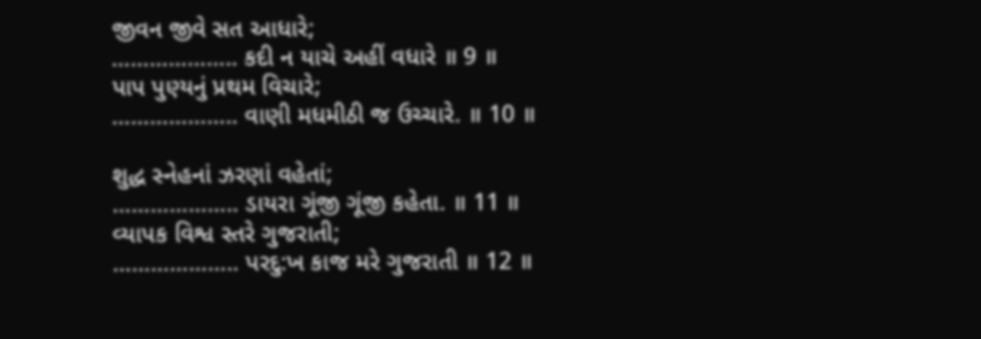જીવન જીવે સત આધારે;
……………….. કદી ન યાચે અહીં વધારે ॥ 9 ॥
પાપ પુણ્યનું પ્રથમ વિચારે;
……………….. વાણી મધમીઠી જ ઉચ્ચારે. ॥ 10 ॥

શુદ્ધ સ્નેહનાં ઝરણાં વહેતાં;
……………….. ડાયરા ગૂંજી ગૂંજી કહેતા. ॥ 11 ॥
વ્યાપક વિશ્વ સ્તરે ગુજરાતી;
……………….. પરદુ:ખ કાજ મરે ગુજરાતી ॥ 12 ॥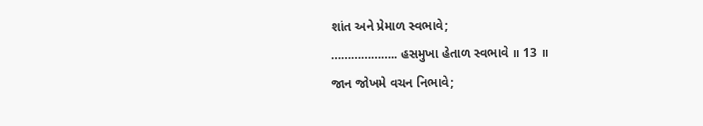શાંત અને પ્રેમાળ સ્વભાવે;
……………….. હસમુખા હેતાળ સ્વભાવે ॥ 13 ॥
જાન જોખમે વચન નિભાવે;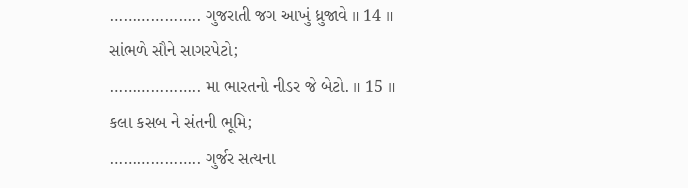……………….. ગુજરાતી જગ આખું ધ્રુજાવે ॥ 14 ॥
સાંભળે સૌને સાગરપેટો;
……………….. મા ભારતનો નીડર જે બેટો. ॥ 15 ॥
કલા કસબ ને સંતની ભૂમિ;
……………….. ગુર્જર સત્યના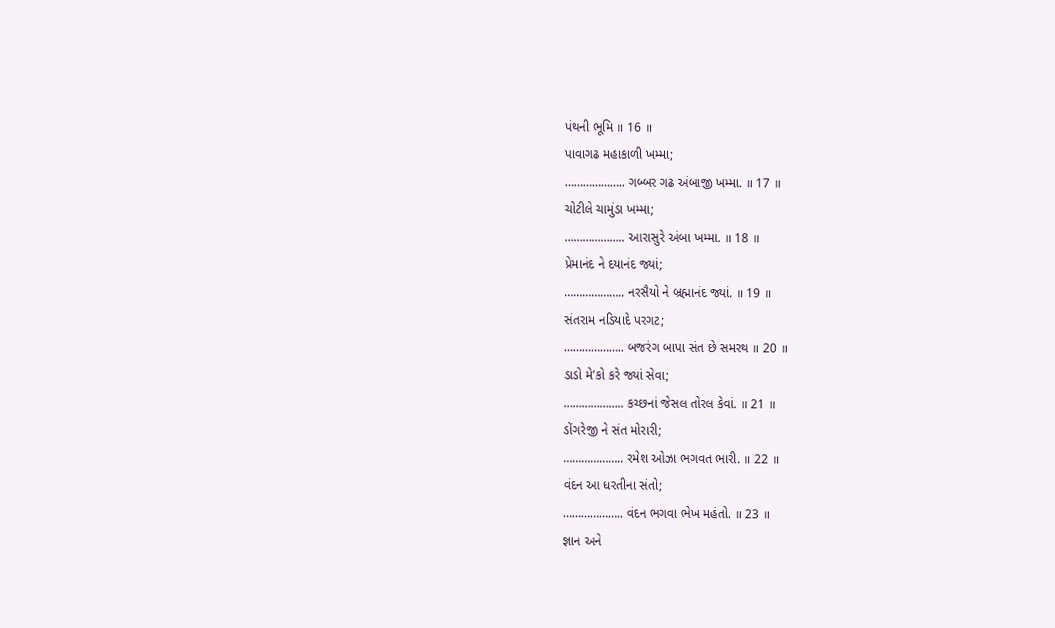પંથની ભૂમિ ॥ 16 ॥
પાવાગઢ મહાકાળી ખમ્મા;
……………….. ગબ્બર ગઢ અંબાજી ખમ્મા. ॥ 17 ॥
ચોટીલે ચામુંડા ખમ્મા;
……………….. આરાસુરે અંબા ખમ્મા. ॥ 18 ॥
પ્રેમાનંદ ને દયાનંદ જ્યાં;
……………….. નરસૈયો ને બ્રહ્માનંદ જ્યાં. ॥ 19 ॥
સંતરામ નડિયાદે પરગટ;
……………….. બજરંગ બાપા સંત છે સમરથ ॥ 20 ॥
ડાડો મે’કો કરે જ્યાં સેવા;
……………….. કચ્છનાં જેસલ તોરલ કેવાં. ॥ 21 ॥
ડોંગરેજી ને સંત મોરારી;
……………….. રમેશ ઓઝા ભગવત ભારી. ॥ 22 ॥
વંદન આ ધરતીના સંતો;
……………….. વંદન ભગવા ભેખ મહંતો. ॥ 23 ॥
જ્ઞાન અને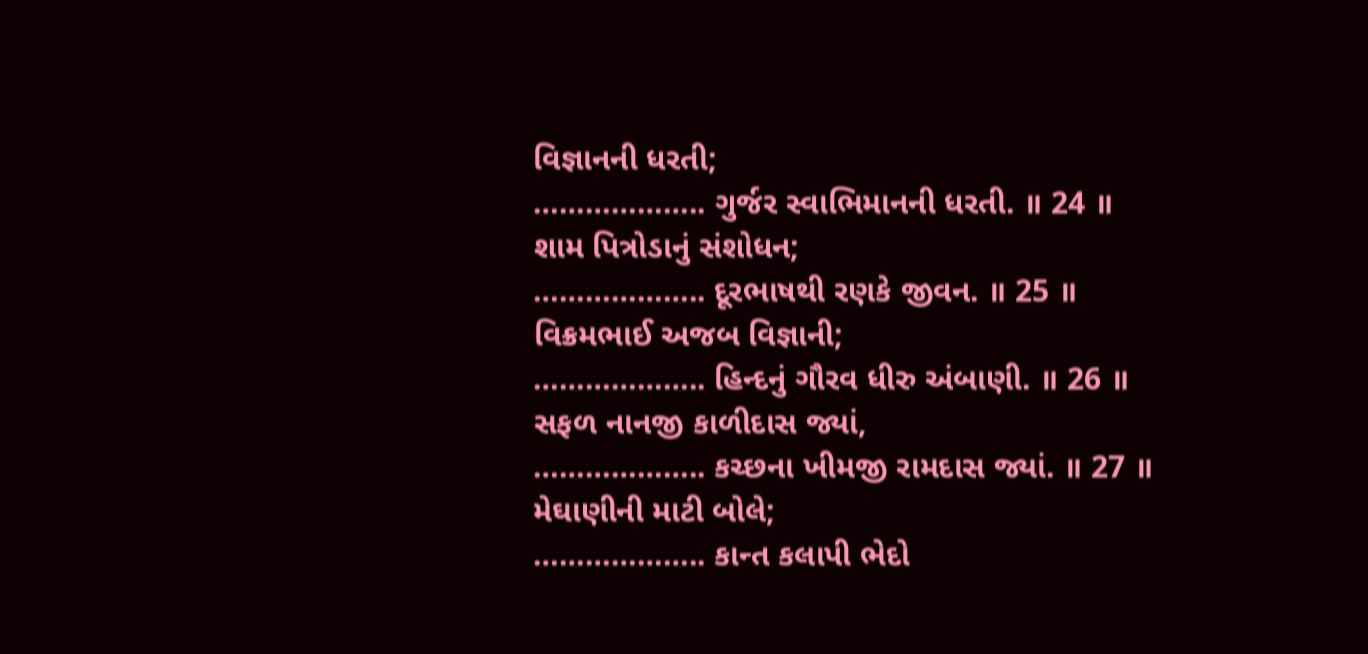વિજ્ઞાનની ધરતી;
……………….. ગુર્જર સ્વાભિમાનની ધરતી. ॥ 24 ॥
શામ પિત્રોડાનું સંશોધન;
……………….. દૂરભાષથી રણકે જીવન. ॥ 25 ॥
વિક્રમભાઈ અજબ વિજ્ઞાની;
……………….. હિન્દનું ગૌરવ ધીરુ અંબાણી. ॥ 26 ॥
સફળ નાનજી કાળીદાસ જ્યાં,
……………….. કચ્છના ખીમજી રામદાસ જ્યાં. ॥ 27 ॥
મેઘાણીની માટી બોલે;
……………….. કાન્ત કલાપી ભેદો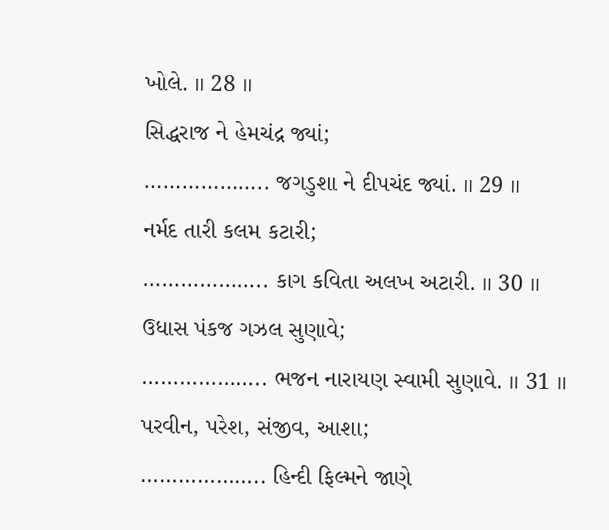ખોલે. ॥ 28 ॥
સિદ્ધરાજ ને હેમચંદ્ર જ્યાં;
……………….. જગડુશા ને દીપચંદ જ્યાં. ॥ 29 ॥
નર્મદ તારી કલમ કટારી;
……………….. કાગ કવિતા અલખ અટારી. ॥ 30 ॥
ઉધાસ પંકજ ગઝલ સુણાવે;
……………….. ભજન નારાયણ સ્વામી સુણાવે. ॥ 31 ॥
પરવીન, પરેશ, સંજીવ, આશા;
……………….. હિન્દી ફિલ્મને જાણે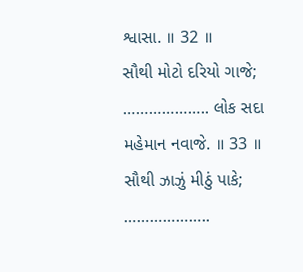શ્વાસા. ॥ 32 ॥
સૌથી મોટો દરિયો ગાજે;
……………….. લોક સદા મહેમાન નવાજે. ॥ 33 ॥
સૌથી ઝાઝું મીઠું પાકે;
………………..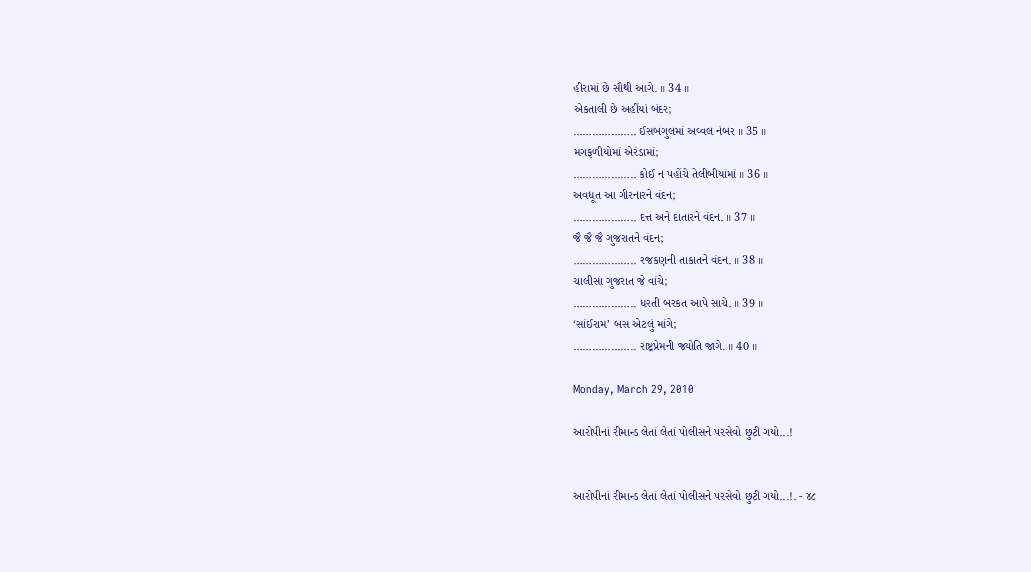હીરામાં છે સૌથી આગે. ॥ 34 ॥
એકતાલી છે અહીંયાં બંદર;
……………….. ઈસબગુલમાં અવ્વલ નંબર ॥ 35 ॥
મગફળીયોમાં એરંડામાં;
……………….. કોઈ ન પહોંચે તેલીબીયાંમાં ॥ 36 ॥
અવધૂત આ ગીરનારને વંદન;
……………….. દત્ત અને દાતારને વંદન. ॥ 37 ॥
જૈ જૈ જૈ ગુજરાતને વંદન;
……………….. રજકણની તાકાતને વંદન. ॥ 38 ॥
ચાલીસા ગુજરાત જે વાંચે;
……………….. ધરતી બરકત આપે સાચે. ॥ 39 ॥
‘સાંઈરામ’ બસ એટલું માંગે;
……………….. રાષ્ટ્રપ્રેમની જ્યોતિ જાગે. ॥ 40 ॥

Monday, March 29, 2010

આરોપીનાં રીમાન્ડ લેતાં લેતાં પોલીસને પરસેવો છુટી ગયો...!


આરોપીનાં રીમાન્ડ લેતાં લેતાં પોલીસને પરસેવો છુટી ગયો...!. - ૪૮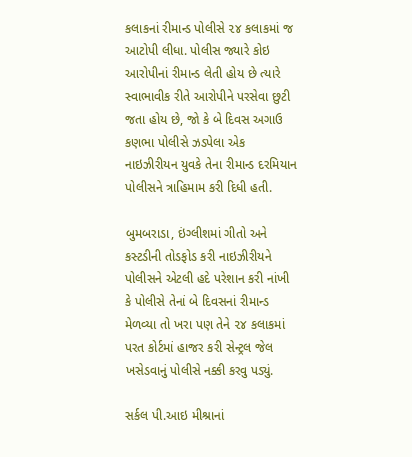કલાકનાં રીમાન્ડ પોલીસે ૨૪ કલાકમાં જ આટોપી લીધા. પોલીસ જ્યારે કોઇ આરોપીનાં રીમાન્ડ લેતી હોય છે ત્યારે સ્વાભાવીક રીતે આરોપીને પરસેવા છુટી જતા હોય છે, જો કે બે દિવસ અગાઉ કણભા પોલીસે ઝડપેલા એક નાઇઝીરીયન યુવકે તેના રીમાન્ડ દરમિયાન પોલીસને ત્રાહિમામ કરી દિધી હતી.

બુમબરાડા, ઇંગ્લીશમાં ગીતો અને કસ્ટડીની તોડફોડ કરી નાઇઝીરીયને પોલીસને એટલી હદે પરેશાન કરી નાંખી કે પોલીસે તેનાં બે દિવસનાં રીમાન્ડ મેળવ્યા તો ખરા પણ તેને ૨૪ કલાકમાં પરત કોર્ટમાં હાજર કરી સેન્ટ્રલ જેલ ખસેડવાનું પોલીસે નક્કી કરવુ પડ્યું.

સર્કલ પી.આઇ મીશ્રાનાં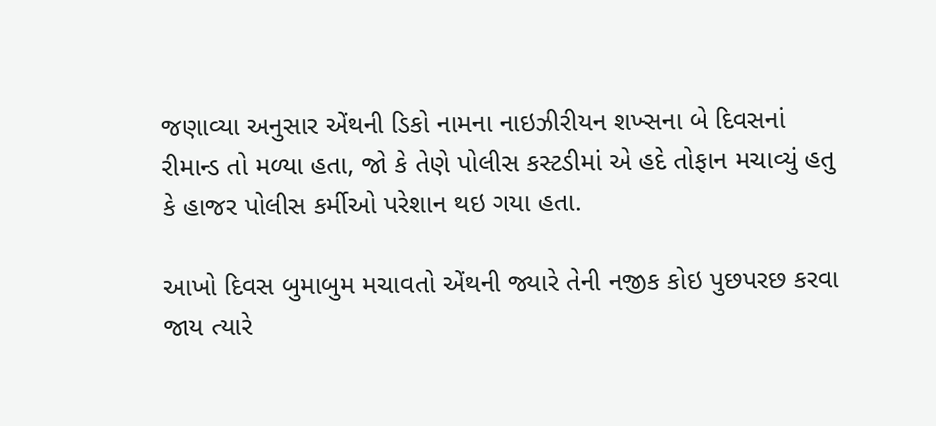જણાવ્યા અનુસાર એંથની ડિકો નામના નાઇઝીરીયન શખ્સના બે દિવસનાં રીમાન્ડ તો મળ્યા હતા, જો કે તેણે પોલીસ કસ્ટડીમાં એ હદે તોફાન મચાવ્યું હતુ કે હાજર પોલીસ કર્મીઓ પરેશાન થઇ ગયા હતા.

આખો દિવસ બુમાબુમ મચાવતો એંથની જ્યારે તેની નજીક કોઇ પુછપરછ કરવા જાય ત્યારે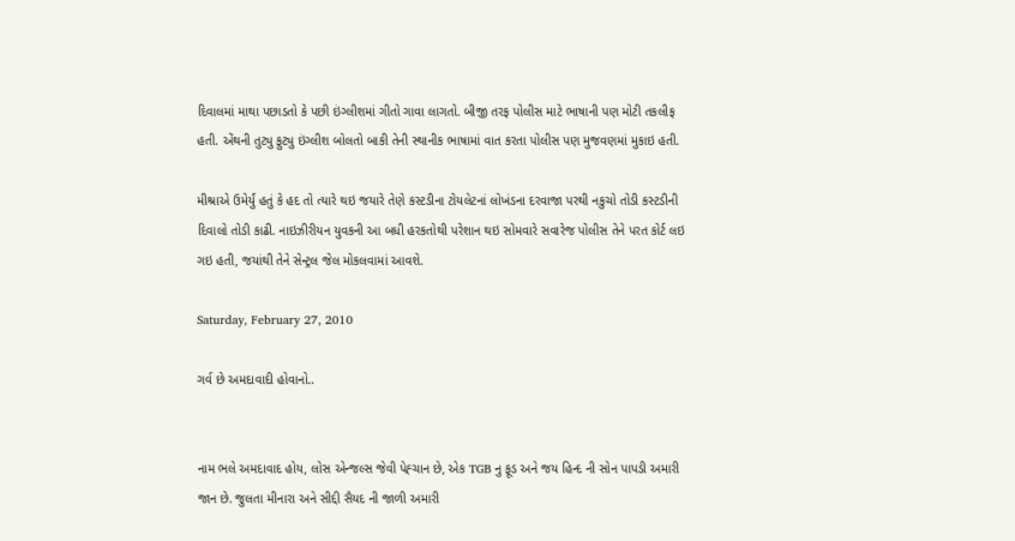દિવાલમાં માથા પછાડતો કે પછી ઇંગ્લીશમાં ગીતો ગાવા લાગતો. બીજી તરફ પોલીસ માટે ભાષાની પણ મોટી તકલીફ હતી. એંથની તુટ્યુ ફુટ્યુ ઇંગ્લીશ બોલતો બાકી તેની સ્થાનીક ભાષામાં વાત કરતા પોલીસ પણ મુજવણમાં મુકાઇ હતી.

મીશ્રાએ ઉમેર્યું હતું કે હદ તો ત્યારે થઇ જયારે તેણે કસ્ટડીના ટોયલેટનાં લોખંડના દરવાજા પરથી નકુચો તોડી કસ્ટડીની દિવાલો તોડી કાઢી. નાઇઝીરીયન યુવકની આ બધી હરકતોથી પરેશાન થઇ સોમવારે સવારેજ પોલીસ તેને પરત કોર્ટ લઇ ગઇ હતી, જયાંથી તેને સેન્ટ્રલ જેલ મોકલવામાં આવશે.

Saturday, February 27, 2010

ગર્વ છે અમદાવાદી હોવાનો..


નામ ભલે અમદાવાદ હોય, લોસ એન્જલ્સ જેવી પેહ્ચાન છે, એક TGB નુ ફૂડ અને જય હિન્દ ની સોન પાપડી અમારી જાન છે. જુલતા મીનારા અને સીદ્દી સૈયદ ની જાળી અમારી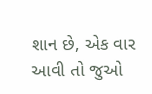શાન છે, એક વાર આવી તો જુઓ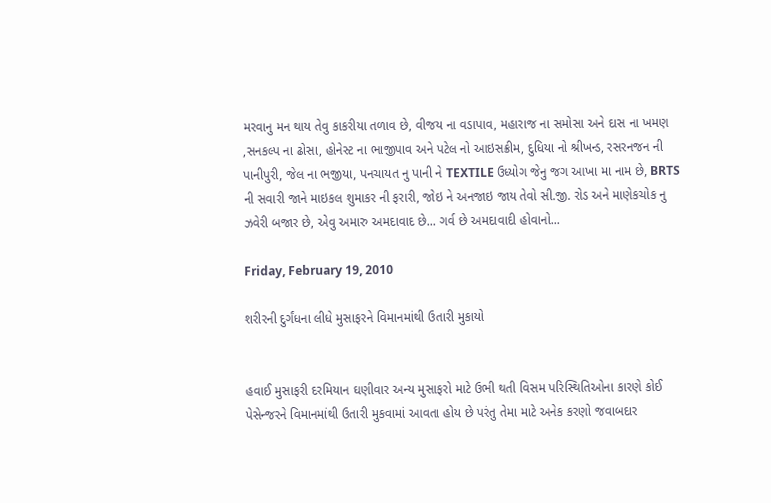મરવાનુ મન થાય તેવુ કાકરીયા તળાવ છે, વીજય ના વડાપાવ, મહારાજ ના સમોસા અને દાસ ના ખમણ ,સનકલ્પ ના ઢોસા, હોનેસ્ટ ના ભાજીપાવ અને પટેલ નો આઇસક્રીમ, દુધિયા નો શ્રીખન્ડ, રસરનજન ની પાનીપુરી, જેલ ના ભજીયા, પનચાયત નુ પાની ને TEXTILE ઉધ્યોગ જેનુ જગ આખા મા નામ છે, BRTS ની સવારી જાને માઇકલ શુમાકર ની ફરારી, જોઇ ને અનજાઇ જાય તેવો સી.જી. રોડ અને માણેકચોક નુ ઝવેરી બજાર છે, એવુ અમારુ અમદાવાદ છે... ગર્વ છે અમદાવાદી હોવાનો...

Friday, February 19, 2010

શરીરની દુર્ગંધના લીધે મુસાફરને વિમાનમાંથી ઉતારી મુકાયો


હવાઈ મુસાફરી દરમિયાન ઘણીવાર અન્ય મુસાફરો માટે ઉભી થતી વિસમ પરિસ્થિતિઓના કારણે કોઈ પેસેન્જરને વિમાનમાંથી ઉતારી મુકવામાં આવતા હોય છે પરંતુ તેમા માટે અનેક કરણો જવાબદાર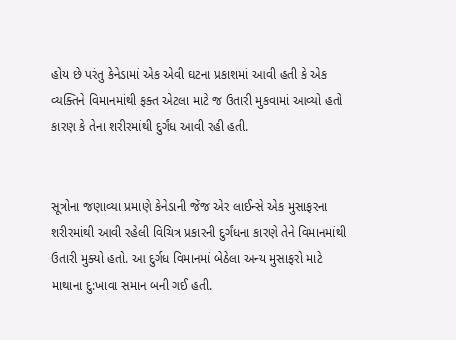હોય છે પરંતુ કેનેડામાં એક એવી ઘટના પ્રકાશમાં આવી હતી કે એક વ્યક્તિને વિમાનમાંથી ફક્ત એટલા માટે જ ઉતારી મુકવામાં આવ્યો હતો કારણ કે તેના શરીરમાંથી દુર્ગંધ આવી રહી હતી.


સૂત્રોના જણાવ્યા પ્રમાણે કેનેડાની જેંજ એર લાઈન્સે એક મુસાફરના શરીરમાંથી આવી રહેલી વિચિત્ર પ્રકારની દુર્ગંધના કારણે તેને વિમાનમાંથી ઉતારી મુક્યો હતો. આ દુર્ગધ વિમાનમાં બેઠેલા અન્ય મુસાફરો માટે માથાના દુ:ખાવા સમાન બની ગઈ હતી.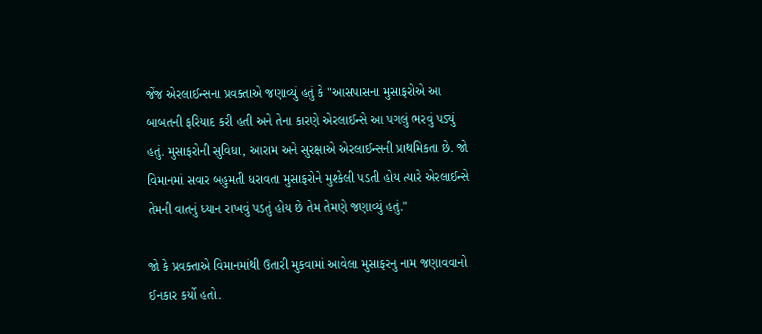જેંજ એરલાઈન્સના પ્રવક્તાએ જણાવ્યું હતું કે "આસપાસના મુસાફરોએ આ બાબતની ફરિયાદ કરી હતી અને તેના કારણે એરલાઈન્સે આ પગલું ભરવું પડ્યું હતું. મુસાફરોની સુવિધા, આરામ અને સુરક્ષાએ એરલાઈન્સની પ્રાથમિકતા છે. જો વિમાનમાં સવાર બહુમતી ધરાવતા મુસાફરોને મુશ્કેલી પડતી હોય ત્યારે એરલાઈન્સે તેમની વાતનું ધ્યાન રાખવું પડતું હોય છે તેમ તેમણે જણાવ્યું હતું."

જો કે પ્રવક્તાએ વિમાનમાંથી ઉતારી મુકવામાં આવેલા મુસાફરનુ નામ જણાવવાનો ઈનકાર કર્યો હતો.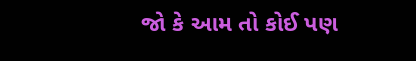જો કે આમ તો કોઈ પણ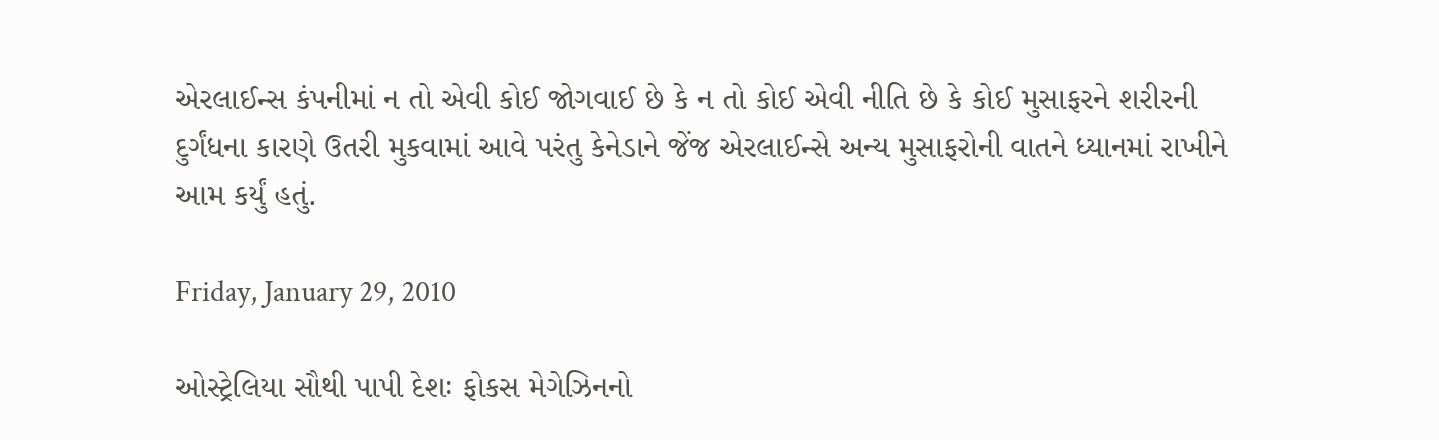એરલાઈન્સ કંપનીમાં ન તો એવી કોઈ જોગવાઈ છે કે ન તો કોઈ એવી નીતિ છે કે કોઈ મુસાફરને શરીરની દુર્ગંધના કારણે ઉતરી મુકવામાં આવે પરંતુ કેનેડાને જેંજ એરલાઈન્સે અન્ય મુસાફરોની વાતને ધ્યાનમાં રાખીને આમ કર્યું હતું.

Friday, January 29, 2010

ઓસ્ટ્રેલિયા સૌથી પાપી દેશઃ ફોકસ મેગેઝિનનો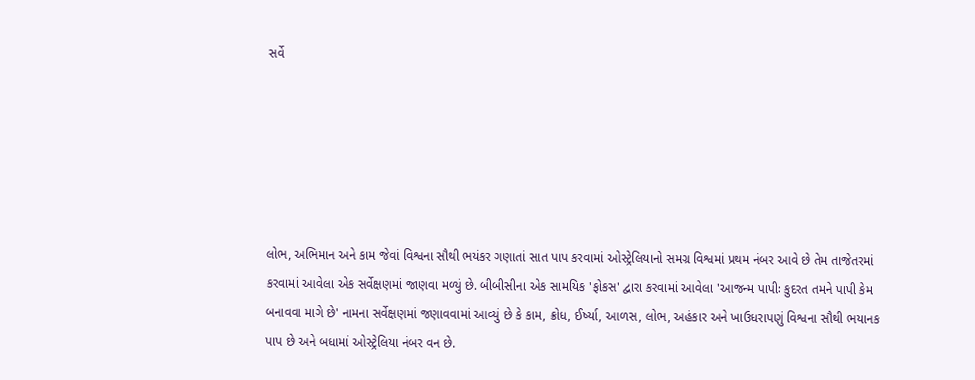સર્વે






લોભ, અભિમાન અને કામ જેવાં વિશ્વના સૌથી ભયંકર ગણાતાં સાત પાપ કરવામાં ઓસ્ટ્રેલિયાનો સમગ્ર વિશ્વમાં પ્રથમ નંબર આવે છે તેમ તાજેતરમાં કરવામાં આવેલા એક સર્વેક્ષણમાં જાણવા મળ્યું છે. બીબીસીના એક સામયિક 'ફોકસ' દ્વારા કરવામાં આવેલા 'આજન્મ પાપીઃ કુદરત તમને પાપી કેમ બનાવવા માગે છે' નામના સર્વેક્ષણમાં જણાવવામાં આવ્યું છે કે કામ, ક્રોધ, ઈર્ષ્યા, આળસ, લોભ, અહંકાર અને ખાઉધરાપણું વિશ્વના સૌથી ભયાનક પાપ છે અને બધામાં ઓસ્ટ્રેલિયા નંબર વન છે.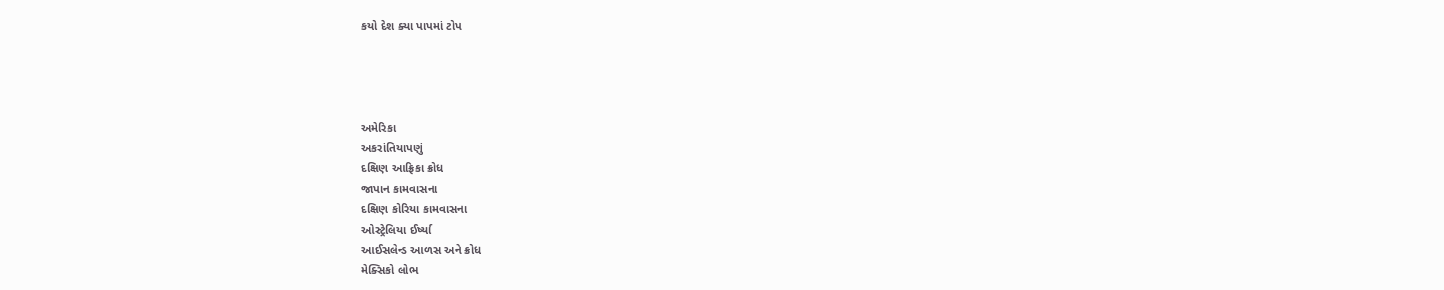કયો દેશ ક્યા પાપમાં ટોપ




અમેરિકા
અકરાંતિયાપણું
દક્ષિણ આફ્રિકા ક્રોધ
જાપાન કામવાસના
દક્ષિણ કોરિયા કામવાસના
ઓસ્ટ્રેલિયા ઈર્ષ્યા
આઈસલેન્ડ આળસ અને ક્રોધ
મેક્સિકો લોભ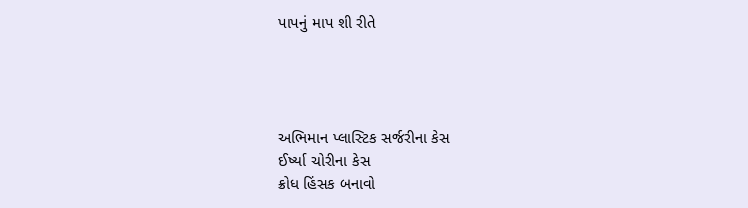પાપનું માપ શી રીતે




અભિમાન પ્લાસ્ટિક સર્જરીના કેસ
ઈર્ષ્યા ચોરીના કેસ
ક્રોધ હિંસક બનાવો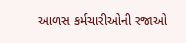આળસ કર્મચારીઓની રજાઓ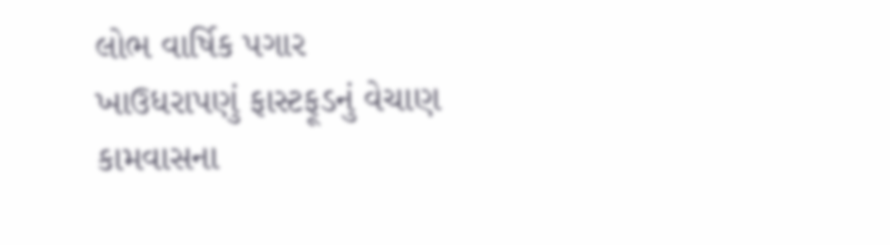લોભ વાર્ષિક પગાર
ખાઉધરાપણું ફાસ્ટફૂડનું વેચાણ
કામવાસના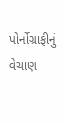પોર્નોગ્રાફીનું વેચાણ